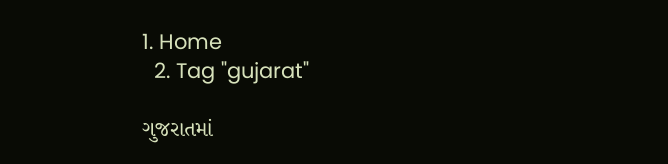1. Home
  2. Tag "gujarat"

ગુજરાતમાં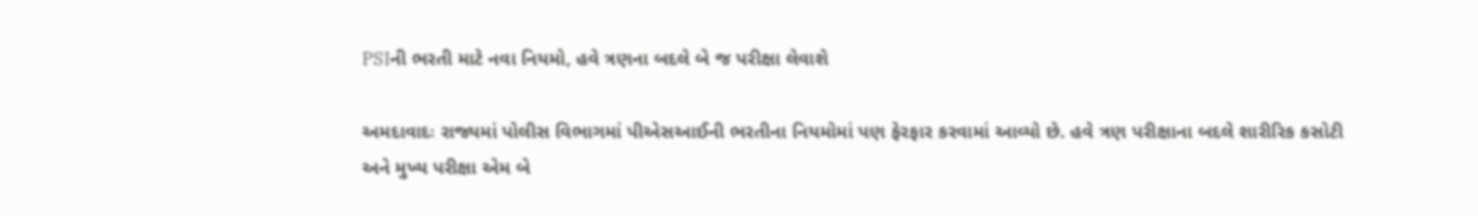PSIની ભરતી માટે નવા નિયમો, હવે ત્રણના બદલે બે જ પરીક્ષા લેવાશે

અમદાવાદઃ રાજ્યમાં પોલીસ વિભાગમાં પીએસઆઈની ભરતીના નિયમોમાં પણ ફેરફાર કરવામાં આવ્યો છે. હવે ત્રણ પરીક્ષાના બદલે શારીરિક કસોટી અને મુખ્ય પરીક્ષા એમ બે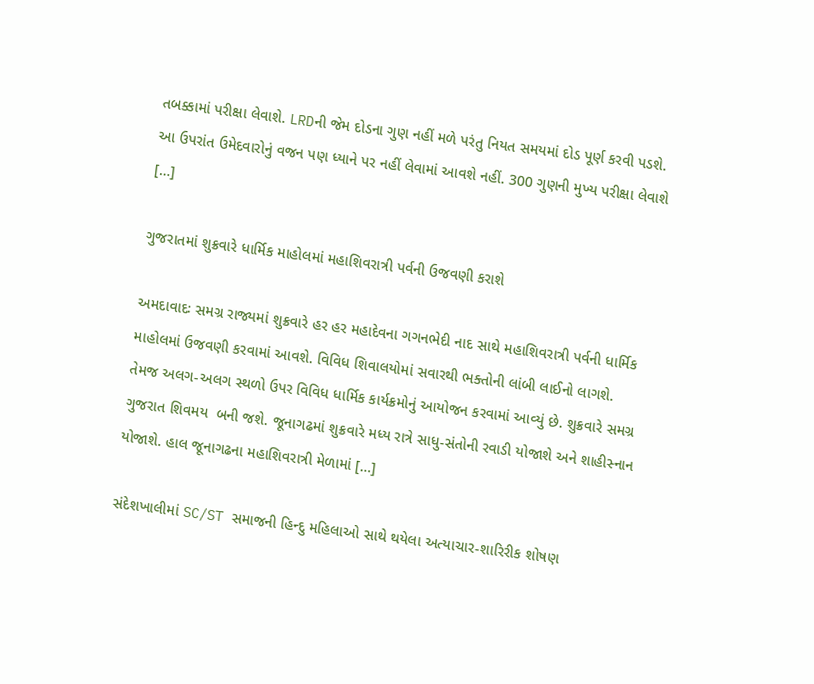તબક્કામાં પરીક્ષા લેવાશે. LRDની જેમ દોડના ગુણ નહીં મળે પરંતુ નિયત સમયમાં દોડ પૂર્ણ કરવી પડશે. આ ઉપરાંત ઉમેદવારોનું વજન પણ ધ્યાને પર નહીં લેવામાં આવશે નહીં. 300 ગુણની મુખ્ય પરીક્ષા લેવાશે […]

ગુજરાતમાં શુક્રવારે ધાર્મિક માહોલમાં મહાશિવરાત્રી પર્વની ઉજવણી કરાશે

અમદાવાદઃ સમગ્ર રાજ્યમાં શુક્રવારે હર હર મહાદેવના ગગનભેદી નાદ સાથે મહાશિવરાત્રી પર્વની ધાર્મિક માહોલમાં ઉજવણી કરવામાં આવશે. વિવિધ શિવાલયોમાં સવારથી ભક્તોની લાંબી લાઈનો લાગશે. તેમજ અલગ-અલગ સ્થળો ઉપર વિવિધ ધાર્મિક કાર્યક્રમોનું આયોજન કરવામાં આવ્યું છે. શુક્રવારે સમગ્ર ગુજરાત શિવમય  બની જશે. જૂનાગઢમાં શુક્રવારે મધ્ય રાત્રે સાધુ-સંતોની રવાડી યોજાશે અને શાહીસ્નાન યોજાશે. હાલ જૂનાગઢના મહાશિવરાત્રી મેળામાં […]

સંદેશખાલીમાં SC/ST સમાજની હિન્દુ મહિલાઓ સાથે થયેલા અત્યાચાર-શારિરીક શોષણ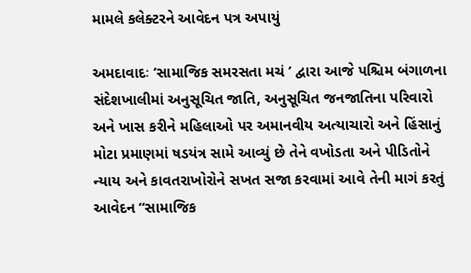મામલે કલેક્ટરને આવેદન પત્ર અપાયું

અમદાવાદઃ ‘સામાજિક સમરસતા મચં ’ દ્વારા આજે પશ્ચિમ બંગાળના સંદેશખાલીમાં અનુસૂચિત જાતિ, અનુસૂચિત જનજાતિના પરિવારો અને ખાસ કરીને મહિલાઓ પર અમાનવીય અત્યાચારો અને હિંસાનું મોટા પ્રમાણમાં ષડયંત્ર સામે આવ્યું છે તેને વખોડતા અને પીડિતોને ન્યાય અને કાવતરાખોરોને સખત સજા કરવામાં આવે તેની માગં કરતું આવેદન “સામાજિક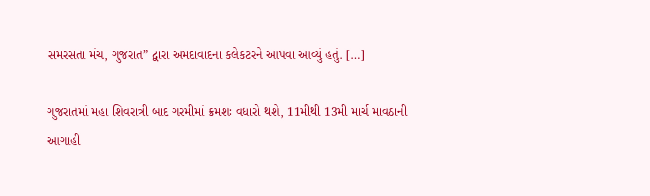સમરસતા મંચ, ગુજરાત” દ્વારા અમદાવાદના કલેકટરને આપવા આવ્યું હતું. […]

ગુજરાતમાં મહા શિવરાત્રી બાદ ગરમીમાં ક્રમશઃ વધારો થશે, 11મીથી 13મી માર્ચ માવઠાની આગાહી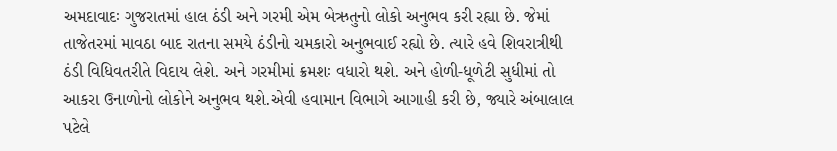અમદાવાદઃ ગુજરાતમાં હાલ ઠંડી અને ગરમી એમ બેઋતુનો લોકો અનુભવ કરી રહ્યા છે. જેમાં તાજેતરમાં માવઠા બાદ રાતના સમયે ઠંડીનો ચમકારો અનુભવાઈ રહ્યો છે. ત્યારે હવે શિવરાત્રીથી ઠંડી વિધિવતરીતે વિદાય લેશે. અને ગરમીમાં ક્રમશઃ વધારો થશે. અને હોળી-ધૂળેટી સુધીમાં તો આકરા ઉનાળોનો લોકોને અનુભવ થશે.એવી હવામાન વિભાગે આગાહી કરી છે, જ્યારે અંબાલાલ પટેલે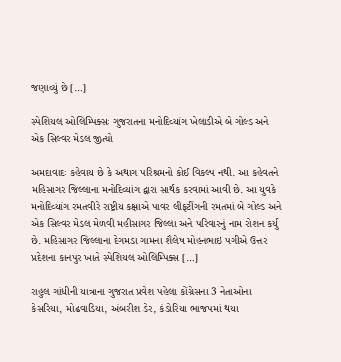જણાવ્યું છે […]

સ્પેશિયલ ઓલિમ્પિક્સઃ ગુજરાતના મનોદિવ્યાંગ ખેલાડીએ બે ગોલ્ડ અને એક સિલ્વર મેડલ જીત્યો

અમદાવાદઃ કહેવાય છે કે અથાગ પરિશ્રમનો કોઈ વિકલ્પ નથી. આ કહેવતને મહિસાગર જિલ્લાના મનોદિવ્યાંગ દ્વારા સાર્થક કરવામાં આવી છે. આ યુવકે મનોદિવ્યાંગ રમતવીરે રાષ્ટ્રીય કક્ષાએ પાવર લીફટીંગની રમતમાં બે ગોલ્ડ અને એક સિલ્વર મેડલ મેળવી મહીસાગર જિલ્લા અને પરિવારનું નામ રોશન કર્યુ છે. મહિસાગર જિલ્લાના દેગમડા ગામના શૈલેષ મોહનભાઇ પગીએ ઉત્તર પ્રદેશના કાનપુર ખાતે સ્પેશિયલ ઓલિમ્પિક્સ […]

રાહુલ ગાંધીની યાત્રાના ગુજરાત પ્રવેશ પહેલા કોંગ્રેસના 3 નેતાઓના કેસરિયા, મોઢવાડિયા, અંબરીશ ડેર, કંડોરિયા ભાજપમાં થયા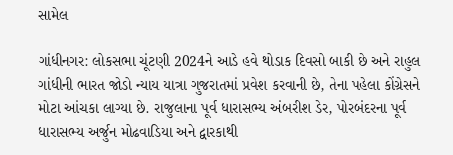સામેલ

ગાંધીનગર: લોકસભા ચૂંટણી 2024ને આડે હવે થોડાક દિવસો બાકી છે અને રાહુલ ગાંધીની ભારત જોડો ન્યાય યાત્રા ગુજરાતમાં પ્રવેશ કરવાની છે, તેના પહેલા કોંગ્રેસને મોટા આંચકા લાગ્યા છે. રાજુલાના પૂર્વ ધારાસભ્ય અંબરીશ ડેર, પોરબંદરના પૂર્વ ધારાસભ્ય અર્જુન મોઢવાડિયા અને દ્વારકાથી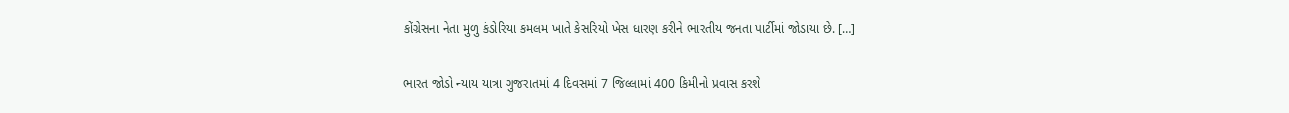કોંગ્રેસના નેતા મુળુ કંડોરિયા કમલમ ખાતે કેસરિયો ખેસ ધારણ કરીને ભારતીય જનતા પાર્ટીમાં જોડાયા છે. […]

ભારત જોડો ન્યાય યાત્રા ગુજરાતમાં 4 દિવસમાં 7 જિલ્લામાં 400 કિમીનો પ્રવાસ કરશે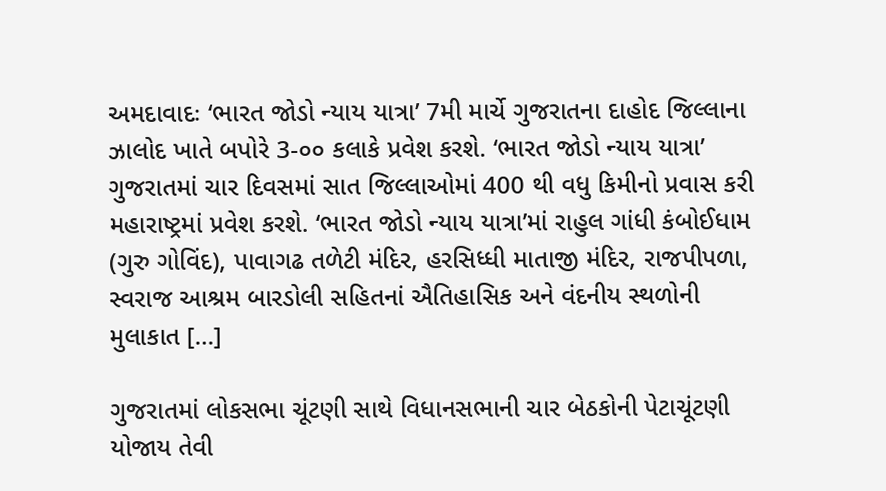અમદાવાદઃ ‘ભારત જોડો ન્યાય યાત્રા’ 7મી માર્ચે ગુજરાતના દાહોદ જિલ્લાના ઝાલોદ ખાતે બપોરે 3-૦૦ કલાકે પ્રવેશ કરશે. ‘ભારત જોડો ન્યાય યાત્રા’ ગુજરાતમાં ચાર દિવસમાં સાત જિલ્લાઓમાં 400 થી વધુ કિમીનો પ્રવાસ કરી મહારાષ્ટ્રમાં પ્રવેશ કરશે. ‘ભારત જોડો ન્યાય યાત્રા’માં રાહુલ ગાંધી કંબોઈધામ (ગુરુ ગોવિંદ), પાવાગઢ તળેટી મંદિર, હરસિધ્ધી માતાજી મંદિર, રાજપીપળા, સ્વરાજ આશ્રમ બારડોલી સહિતનાં ઐતિહાસિક અને વંદનીય સ્થળોની મુલાકાત […]

ગુજરાતમાં લોકસભા ચૂંટણી સાથે વિધાનસભાની ચાર બેઠકોની પેટાચૂંટણી યોજાય તેવી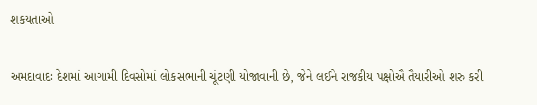શકયતાઓ

અમદાવાદઃ દેશમાં આગામી દિવસોમાં લોકસભાની ચૂંટણી યોજાવાની છે, જેને લઈને રાજકીય પક્ષોઐ તૈયારીઓ શરુ કરી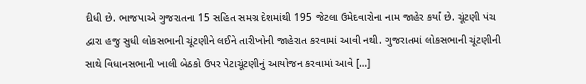દીધી છે. ભાજપાએ ગુજરાતના 15 સહિત સમગ્ર દેશમાંથી 195 જેટલા ઉમેદવારોના નામ જાહેર કર્યાં છે. ચૂંટણી પંચ દ્વારા હજુ સુધી લોકસભાની ચૂંટણીને લઈને તારીખોની જાહેરાત કરવામાં આવી નથી. ગુજરાતમાં લોકસભાની ચૂંટણીની સાથે વિધાનસભાની ખાલી બેઠકો ઉપર પેટાચૂંટણીનું આયોજન કરવામાં આવે […]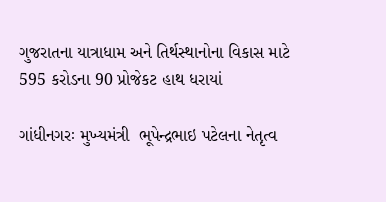ગુજરાતના યાત્રાધામ અને તિર્થસ્થાનોના વિકાસ માટે 595 કરોડના 90 પ્રોજેકટ હાથ ધરાયાં

ગાંધીનગરઃ મુખ્યમંત્રી  ભૂપેન્દ્રભાઇ પટેલના નેતૃત્વ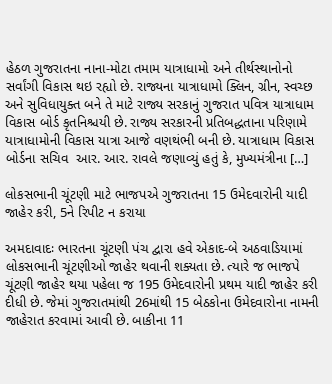હેઠળ ગુજરાતના નાના-મોટા તમામ યાત્રાધામો અને તીર્થસ્થાનોનો સર્વાંગી વિકાસ થઇ રહ્યો છે. રાજ્યના યાત્રાધામો ક્લિન, ગ્રીન, સ્વચ્છ અને સુવિધાયુક્ત બને તે માટે રાજ્ય સરકાનું ગુજરાત પવિત્ર યાત્રાધામ વિકાસ બોર્ડ કૃતનિશ્ચયી છે. રાજ્ય સરકારની પ્રતિબદ્ધતાના પરિણામે યાત્રાધામોની વિકાસ યાત્રા આજે વણથંભી બની છે. યાત્રાધામ વિકાસ બોર્ડના સચિવ  આર. આર. રાવલે જણાવ્યું હતું કે, મુખ્યમંત્રીના […]

લોકસભાની ચૂંટણી માટે ભાજપએ ગુજરાતના 15 ઉમેદવારોની યાદી જાહેર કરી, 5ને રિપીટ ન કરાયા

અમદાવાદઃ ભારતના ચૂંટણી પંચ દ્વારા હવે એકાદ-બે અઠવાડિયામાં લોકસભાની ચૂંટણીઓ જાહેર થવાની શક્યતા છે. ત્યારે જ ભાજપે ચૂંટણી જાહેર થયા પહેલા જ 195 ઉમેદવારોની પ્રથમ યાદી જાહેર કરી દીધી છે. જેમાં ગુજરાતમાંથી 26માંથી 15 બેઠકોના ઉમેદવારોના નામની જાહેરાત કરવામાં આવી છે. બાકીના 11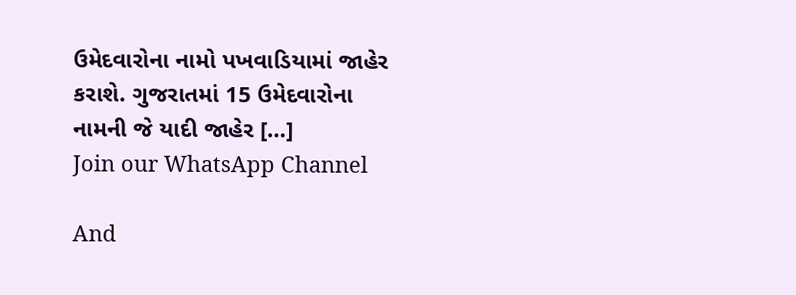ઉમેદવારોના નામો પખવાડિયામાં જાહેર કરાશે. ગુજરાતમાં 15 ઉમેદવારોના નામની જે યાદી જાહેર […]
Join our WhatsApp Channel

And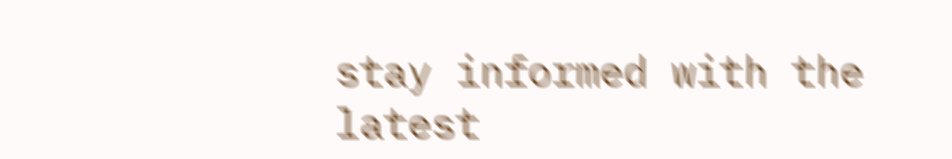stay informed with the latest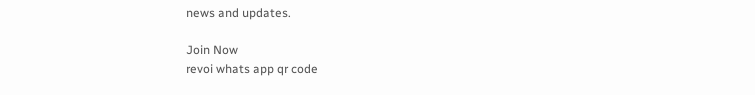news and updates.

Join Now
revoi whats app qr code